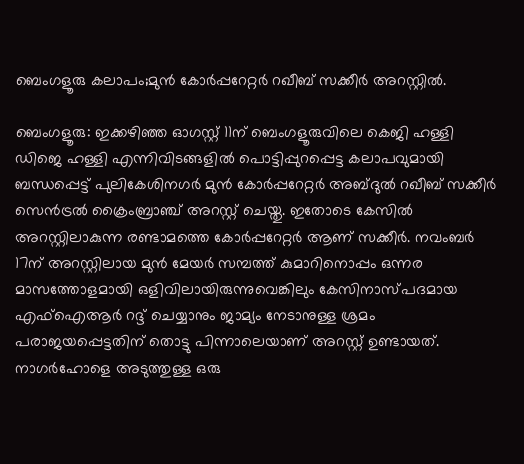ബെംഗളൂരു കലാപം;മുൻ കോർപ്പറേറ്റർ റഖീബ് സക്കീർ അറസ്റ്റിൽ.

ബെംഗളൂരു: ഇക്കഴിഞ്ഞ ഓഗസ്റ്റ് 11ന് ബെംഗളൂരുവിലെ കെജി ഹള്ളി ഡിജെ ഹള്ളി എന്നിവിടങ്ങളിൽ പൊട്ടിപ്പുറപ്പെട്ട കലാപവുമായി ബന്ധപ്പെട്ട് പുലികേശിനഗർ മുൻ കോർപ്പറേറ്റർ അബ്ദുൽ റഖീബ് സക്കീർ സെൻട്രൽ ക്രൈംബ്രാഞ്ച് അറസ്റ്റ് ചെയ്തു. ഇതോടെ കേസിൽ അറസ്റ്റിലാകുന്ന രണ്ടാമത്തെ കോർപ്പറേറ്റർ ആണ് സക്കീർ. നവംബർ 17ന് അറസ്റ്റിലായ മുൻ മേയർ സമ്പത്ത് കുമാറിനൊപ്പം ഒന്നര മാസത്തോളമായി ഒളിവിലായിരുന്നുവെങ്കിലും കേസിനാസ്പദമായ എഫ്ഐആർ റദ്ദ് ചെയ്യാനും ജാമ്യം നേടാനുള്ള ശ്രമം പരാജയപ്പെട്ടതിന് തൊട്ടു പിന്നാലെയാണ് അറസ്റ്റ് ഉണ്ടായത്. നാഗർഹോളെ അടുത്തുള്ള ഒരു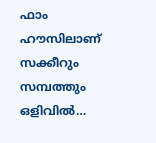ഫാം ഹൗസിലാണ് സക്കീറും സമ്പത്തും ഒളിവിൽ…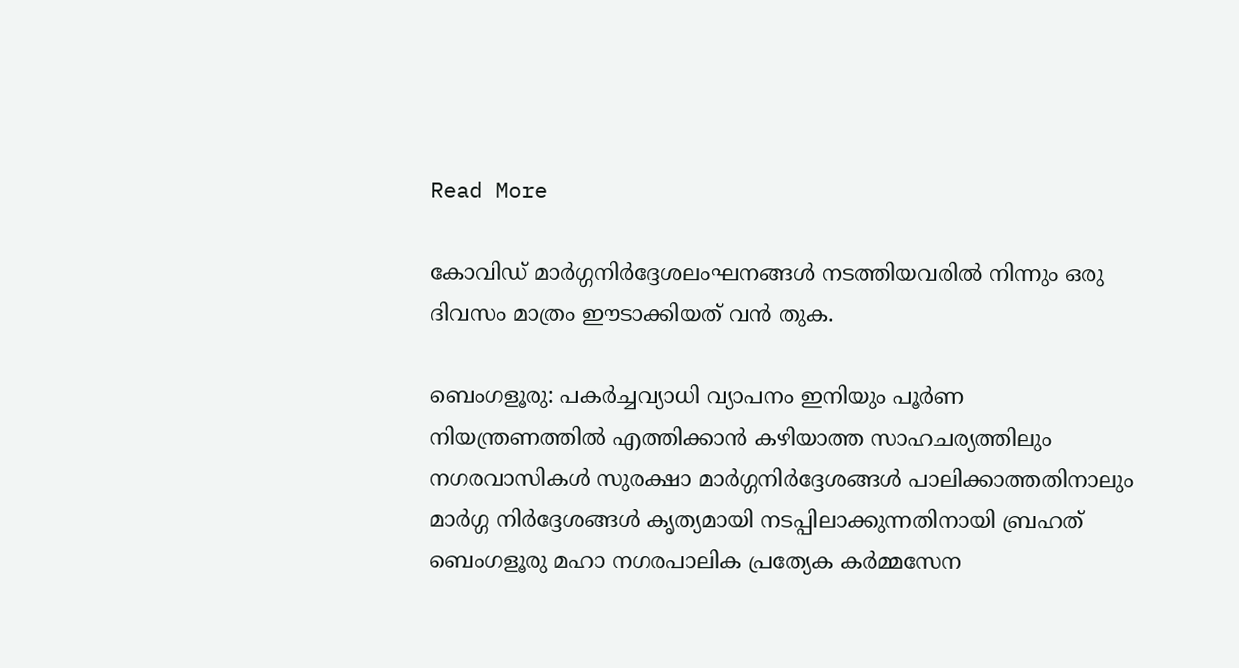Read More

കോവിഡ് മാർഗ്ഗനിർദ്ദേശലംഘനങ്ങൾ നടത്തിയവരിൽ നിന്നും ഒരു ദിവസം മാത്രം ഈടാക്കിയത് വൻ തുക.

ബെംഗളൂരു: പകർച്ചവ്യാധി വ്യാപനം ഇനിയും പൂർണ നിയന്ത്രണത്തിൽ എത്തിക്കാൻ കഴിയാത്ത സാഹചര്യത്തിലും നഗരവാസികൾ സുരക്ഷാ മാർഗ്ഗനിർദ്ദേശങ്ങൾ പാലിക്കാത്തതിനാലും മാർഗ്ഗ നിർദ്ദേശങ്ങൾ കൃത്യമായി നടപ്പിലാക്കുന്നതിനായി ബ്രഹത് ബെംഗളൂരു മഹാ നഗരപാലിക പ്രത്യേക കർമ്മസേന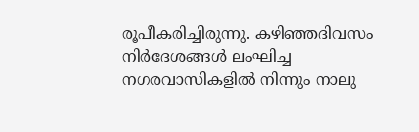രൂപീകരിച്ചിരുന്നു. കഴിഞ്ഞദിവസം നിർദേശങ്ങൾ ലംഘിച്ച നഗരവാസികളിൽ നിന്നും നാലു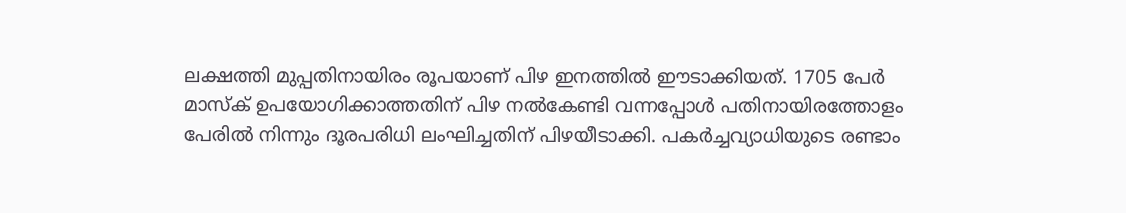ലക്ഷത്തി മുപ്പതിനായിരം രൂപയാണ് പിഴ ഇനത്തിൽ ഈടാക്കിയത്. 1705 പേർ മാസ്ക് ഉപയോഗിക്കാത്തതിന് പിഴ നൽകേണ്ടി വന്നപ്പോൾ പതിനായിരത്തോളം പേരിൽ നിന്നും ദൂരപരിധി ലംഘിച്ചതിന് പിഴയീടാക്കി. പകർച്ചവ്യാധിയുടെ രണ്ടാം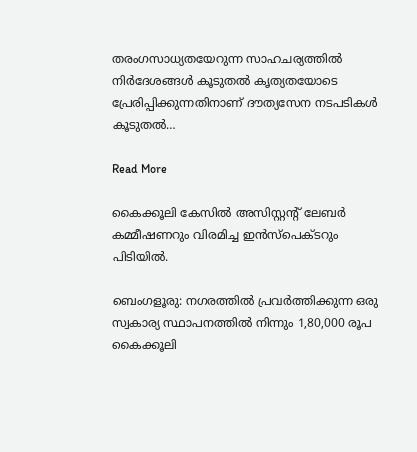തരംഗസാധ്യതയേറുന്ന സാഹചര്യത്തിൽ നിർദേശങ്ങൾ കൂടുതൽ കൃത്യതയോടെ പ്രേരിപ്പിക്കുന്നതിനാണ് ദൗത്യസേന നടപടികൾ കൂടുതൽ…

Read More

കൈക്കൂലി കേസിൽ അസിസ്റ്റന്റ് ലേബർ കമ്മീഷണറും വിരമിച്ച ഇൻസ്പെക്ടറും പിടിയിൽ.

ബെംഗളൂരു: നഗരത്തിൽ പ്രവർത്തിക്കുന്ന ഒരു സ്വകാര്യ സ്ഥാപനത്തിൽ നിന്നും 1,80,000 രൂപ കൈക്കൂലി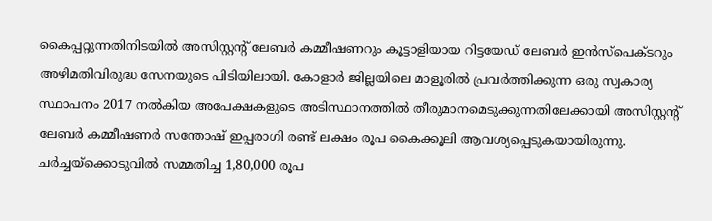കൈപ്പറ്റുന്നതിനിടയിൽ അസിസ്റ്റന്റ് ലേബർ കമ്മീഷണറും കൂട്ടാളിയായ റിട്ടയേഡ് ലേബർ ഇൻസ്പെക്ടറും അഴിമതിവിരുദ്ധ സേനയുടെ പിടിയിലായി. കോളാർ ജില്ലയിലെ മാളൂരിൽ പ്രവർത്തിക്കുന്ന ഒരു സ്വകാര്യ സ്ഥാപനം 2017 നൽകിയ അപേക്ഷകളുടെ അടിസ്ഥാനത്തിൽ തീരുമാനമെടുക്കുന്നതിലേക്കായി അസിസ്റ്റന്റ് ലേബർ കമ്മീഷണർ സന്തോഷ് ഇപ്പരാഗി രണ്ട് ലക്ഷം രൂപ കൈക്കൂലി ആവശ്യപ്പെടുകയായിരുന്നു. ചർച്ചയ്ക്കൊടുവിൽ സമ്മതിച്ച 1,80,000 രൂപ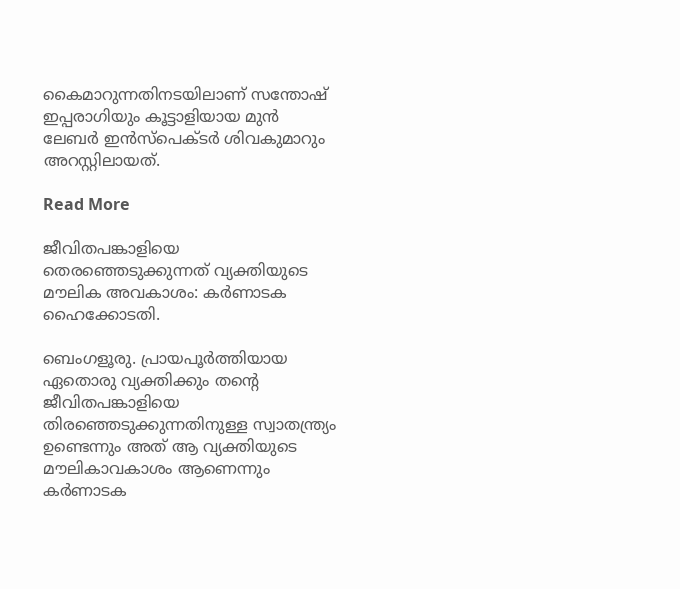കൈമാറുന്നതിനടയിലാണ് സന്തോഷ് ഇപ്പരാഗിയും കൂട്ടാളിയായ മുൻ ലേബർ ഇൻസ്പെക്ടർ ശിവകുമാറും അറസ്റ്റിലായത്.

Read More

ജീവിതപങ്കാളിയെ തെരഞ്ഞെടുക്കുന്നത് വ്യക്തിയുടെ മൗലിക അവകാശം: കർണാടക ഹൈക്കോടതി.

ബെംഗളൂരു. പ്രായപൂർത്തിയായ ഏതൊരു വ്യക്തിക്കും തന്റെ ജീവിതപങ്കാളിയെ തിരഞ്ഞെടുക്കുന്നതിനുള്ള സ്വാതന്ത്ര്യം ഉണ്ടെന്നും അത് ആ വ്യക്തിയുടെ മൗലികാവകാശം ആണെന്നും കർണാടക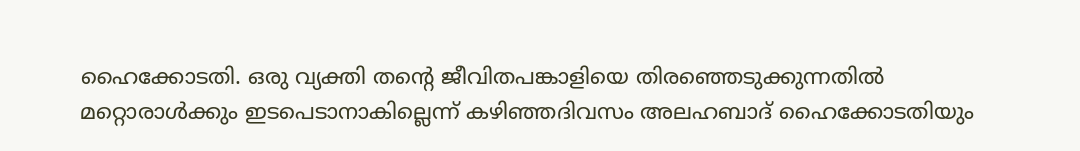ഹൈക്കോടതി. ഒരു വ്യക്തി തന്റെ ജീവിതപങ്കാളിയെ തിരഞ്ഞെടുക്കുന്നതിൽ മറ്റൊരാൾക്കും ഇടപെടാനാകില്ലെന്ന് കഴിഞ്ഞദിവസം അലഹബാദ് ഹൈക്കോടതിയും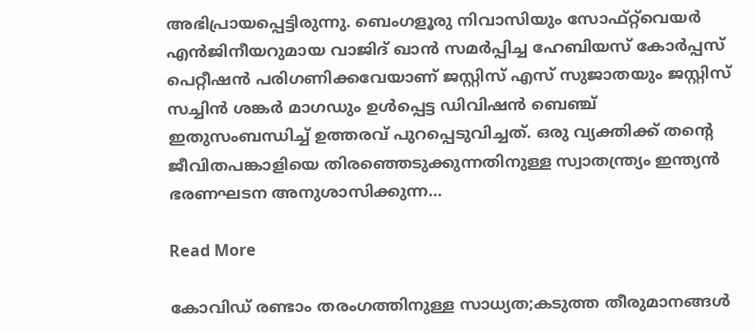അഭിപ്രായപ്പെട്ടിരുന്നു. ബെംഗളൂരു നിവാസിയും സോഫ്റ്റ്‌വെയർ എൻജിനീയറുമായ വാജിദ് ഖാൻ സമർപ്പിച്ച ഹേബിയസ് കോർപ്പസ് പെറ്റീഷൻ പരിഗണിക്കവേയാണ് ജസ്റ്റിസ് എസ് സുജാതയും ജസ്റ്റിസ് സച്ചിൻ ശങ്കർ മാഗഡും ഉൾപ്പെട്ട ഡിവിഷൻ ബെഞ്ച് ഇതുസംബന്ധിച്ച് ഉത്തരവ് പുറപ്പെടുവിച്ചത്. ഒരു വ്യക്തിക്ക് തന്റെ ജീവിതപങ്കാളിയെ തിരഞ്ഞെടുക്കുന്നതിനുള്ള സ്വാതന്ത്ര്യം ഇന്ത്യൻ ഭരണഘടന അനുശാസിക്കുന്ന…

Read More

കോവിഡ് രണ്ടാം തരംഗത്തിനുള്ള സാധ്യത;കടുത്ത തീരുമാനങ്ങൾ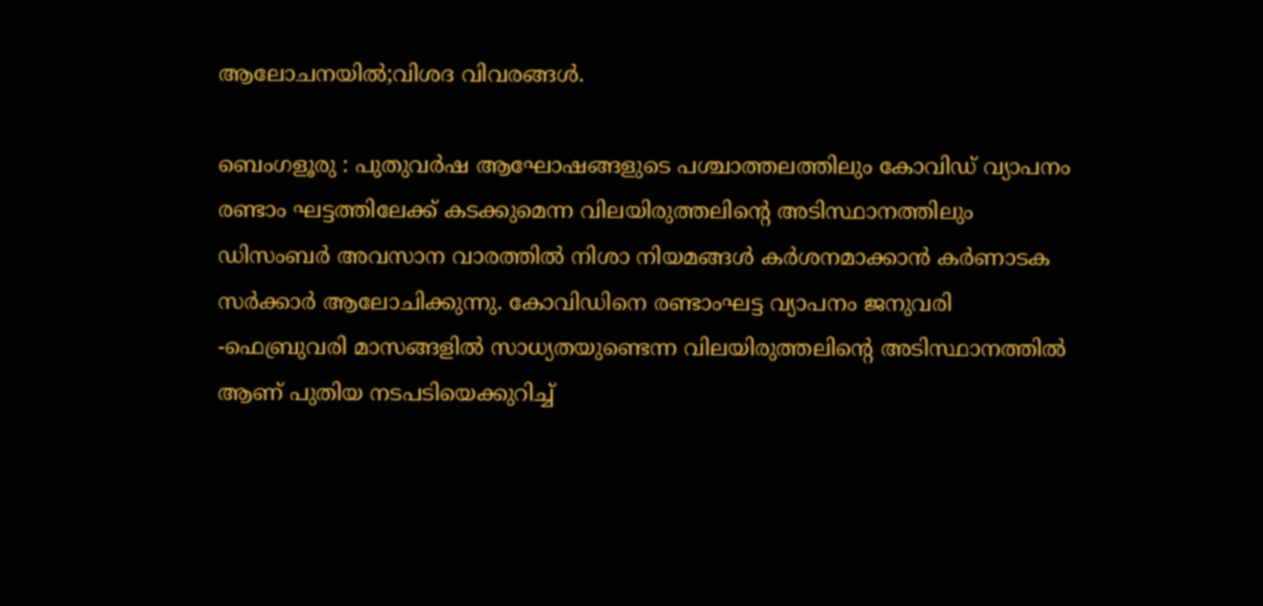ആലോചനയിൽ;വിശദ വിവരങ്ങൾ.

ബെംഗളൂരു : പുതുവർഷ ആഘോഷങ്ങളുടെ പശ്ചാത്തലത്തിലും കോവിഡ് വ്യാപനം രണ്ടാം ഘട്ടത്തിലേക്ക് കടക്കുമെന്ന വിലയിരുത്തലിൻ്റെ അടിസ്ഥാനത്തിലും ഡിസംബർ അവസാന വാരത്തിൽ നിശാ നിയമങ്ങൾ കർശനമാക്കാൻ കർണാടക സർക്കാർ ആലോചിക്കുന്നു. കോവിഡിനെ രണ്ടാംഘട്ട വ്യാപനം ജനുവരി -ഫെബ്രുവരി മാസങ്ങളിൽ സാധ്യതയുണ്ടെന്ന വിലയിരുത്തലിൻ്റെ അടിസ്ഥാനത്തിൽ ആണ് പുതിയ നടപടിയെക്കുറിച്ച്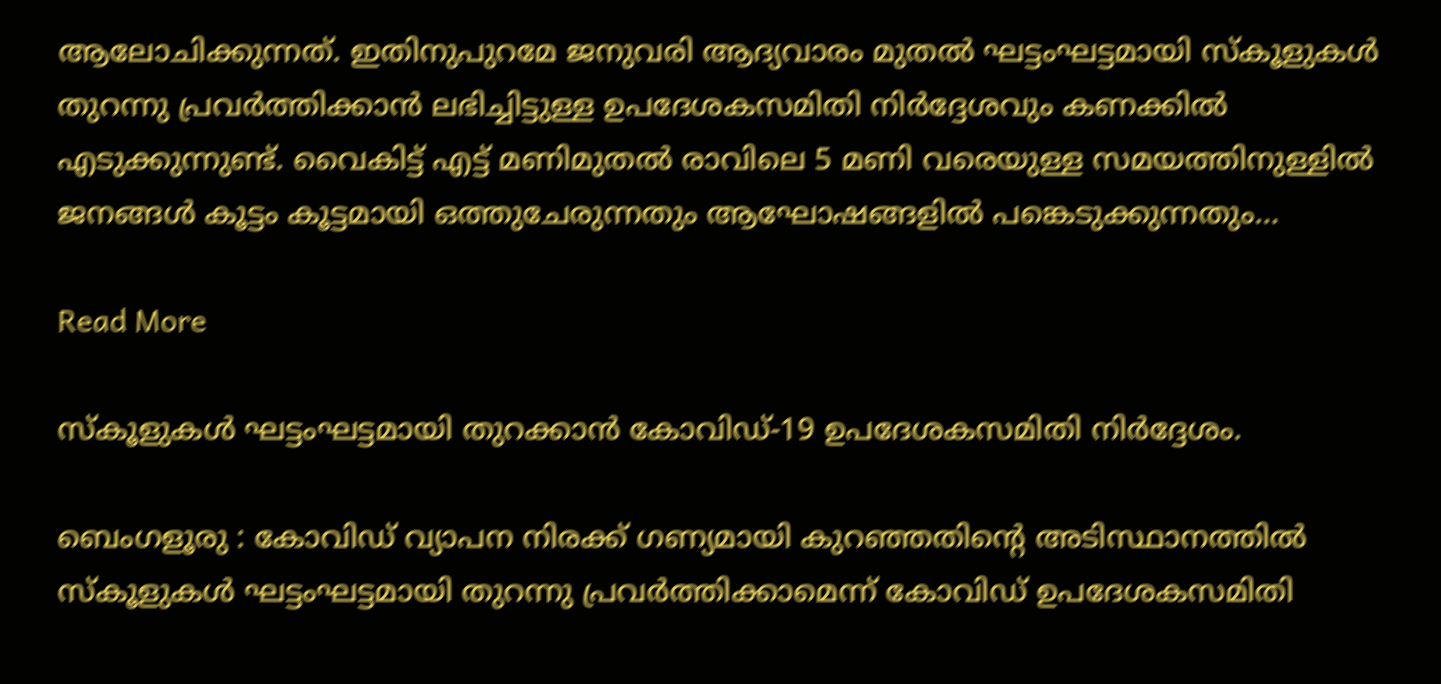ആലോചിക്കുന്നത്. ഇതിനുപുറമേ ജനുവരി ആദ്യവാരം മുതൽ ഘട്ടംഘട്ടമായി സ്കൂളുകൾ തുറന്നു പ്രവർത്തിക്കാൻ ലഭിച്ചിട്ടുള്ള ഉപദേശകസമിതി നിർദ്ദേശവും കണക്കിൽ എടുക്കുന്നുണ്ട്. വൈകിട്ട് എട്ട് മണിമുതൽ രാവിലെ 5 മണി വരെയുള്ള സമയത്തിനുള്ളിൽ ജനങ്ങൾ കൂട്ടം കൂട്ടമായി ഒത്തുചേരുന്നതും ആഘോഷങ്ങളിൽ പങ്കെടുക്കുന്നതും…

Read More

സ്കൂളുകൾ ഘട്ടംഘട്ടമായി തുറക്കാൻ കോവിഡ്-19 ഉപദേശകസമിതി നിർദ്ദേശം.

ബെംഗളൂരു : കോവിഡ് വ്യാപന നിരക്ക് ഗണ്യമായി കുറഞ്ഞതിന്റെ അടിസ്ഥാനത്തിൽ സ്കൂളുകൾ ഘട്ടംഘട്ടമായി തുറന്നു പ്രവർത്തിക്കാമെന്ന് കോവിഡ് ഉപദേശകസമിതി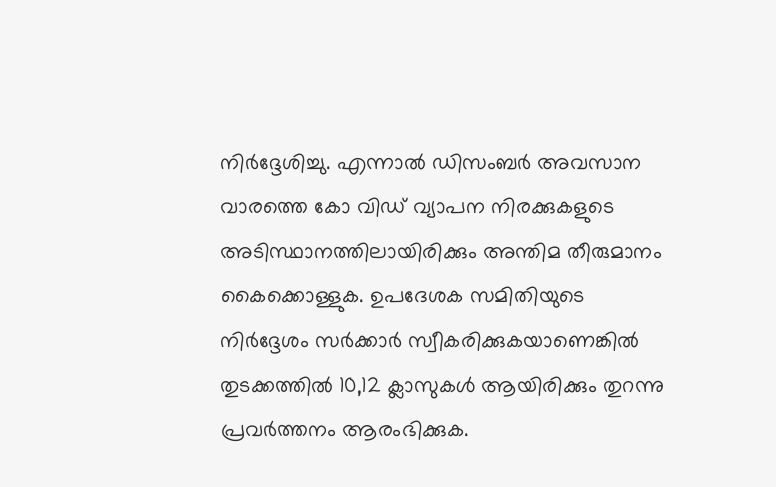നിർദ്ദേശിച്ചു. എന്നാൽ ഡിസംബർ അവസാന വാരത്തെ കോ വിഡ് വ്യാപന നിരക്കുകളുടെ അടിസ്ഥാനത്തിലായിരിക്കും അന്തിമ തീരുമാനം കൈക്കൊള്ളുക. ഉപദേശക സമിതിയുടെ നിർദ്ദേശം സർക്കാർ സ്വീകരിക്കുകയാണെങ്കിൽ തുടക്കത്തിൽ 10,12 ക്ലാസുകൾ ആയിരിക്കും തുറന്നു പ്രവർത്തനം ആരംഭിക്കുക.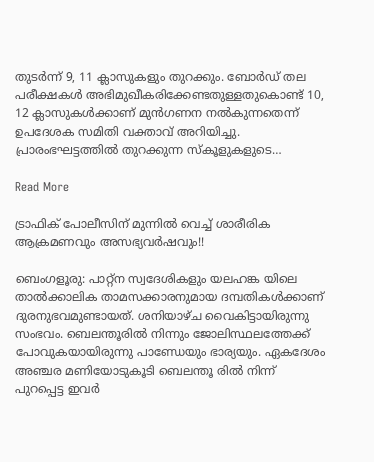തുടർന്ന് 9, 11 ക്ലാസുകളും തുറക്കും. ബോർഡ് തല പരീക്ഷകൾ അഭിമുഖീകരിക്കേണ്ടതുള്ളതുകൊണ്ട് 10, 12 ക്ലാസുകൾക്കാണ് മുൻഗണന നൽകുന്നതെന്ന് ഉപദേശക സമിതി വക്താവ് അറിയിച്ചു. പ്രാരംഭഘട്ടത്തിൽ തുറക്കുന്ന സ്കൂളുകളുടെ…

Read More

ട്രാഫിക് പോലീസിന് മുന്നിൽ വെച്ച് ശാരീരിക ആക്രമണവും അസഭ്യവർഷവും!!

ബെംഗളൂരു: പാറ്റ്ന സ്വദേശികളും യലഹങ്ക യിലെ താൽക്കാലിക താമസക്കാരനുമായ ദമ്പതികൾക്കാണ് ദുരനുഭവമുണ്ടായത്. ശനിയാഴ്ച വൈകിട്ടായിരുന്നു സംഭവം. ബെലന്തൂരിൽ നിന്നും ജോലിസ്ഥലത്തേക്ക് പോവുകയായിരുന്നു പാണ്ഡേയും ഭാര്യയും. ഏകദേശം അഞ്ചര മണിയോടുകൂടി ബെലന്തൂ രിൽ നിന്ന് പുറപ്പെട്ട ഇവർ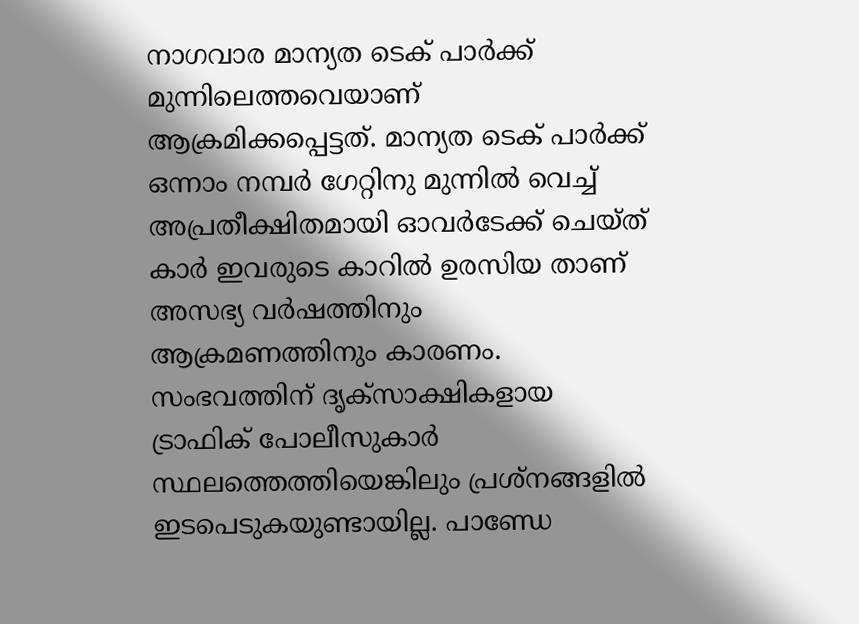നാഗവാര മാന്യത ടെക് പാർക്ക് മുന്നിലെത്തവെയാണ് ആക്രമിക്കപ്പെട്ടത്. മാന്യത ടെക് പാർക്ക് ഒന്നാം നമ്പർ ഗേറ്റിനു മുന്നിൽ വെച്ച് അപ്രതീക്ഷിതമായി ഓവർടേക്ക് ചെയ്ത് കാർ ഇവരുടെ കാറിൽ ഉരസിയ താണ് അസഭ്യ വർഷത്തിനും ആക്രമണത്തിനും കാരണം. സംഭവത്തിന് ദൃക്സാക്ഷികളായ ട്രാഫിക് പോലീസുകാർ സ്ഥലത്തെത്തിയെങ്കിലും പ്രശ്നങ്ങളിൽ ഇടപെടുകയുണ്ടായില്ല. പാണ്ഡേ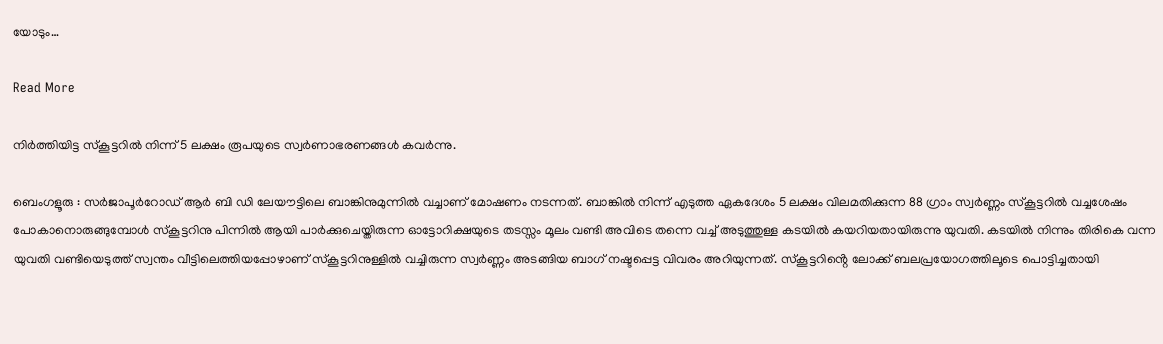യോടും…

Read More

നിർത്തിയിട്ട സ്കൂട്ടറിൽ നിന്ന് 5 ലക്ഷം രൂപയുടെ സ്വർണാഭരണങ്ങൾ കവർന്നു.

ബെംഗളൂരു : സർജാപൂർറോഡ് ആർ ബി ഡി ലേയൗട്ടിലെ ബാങ്കിനുമുന്നിൽ വച്ചാണ് മോഷണം നടന്നത്. ബാങ്കിൽ നിന്ന് എടുത്ത ഏകദേശം 5 ലക്ഷം വിലമതിക്കുന്ന 88 ഗ്രാം സ്വർണ്ണം സ്കൂട്ടറിൽ വച്ചശേഷം പോകാനൊരുങ്ങുമ്പോൾ സ്കൂട്ടറിനു പിന്നിൽ ആയി പാർക്കുചെയ്തിരുന്ന ഓട്ടോറിക്ഷയുടെ തടസ്സം മൂലം വണ്ടി അവിടെ തന്നെ വച്ച് അടുത്തുള്ള കടയിൽ കയറിയതായിരുന്നു യുവതി. കടയിൽ നിന്നും തിരികെ വന്ന യുവതി വണ്ടിയെടുത്ത് സ്വന്തം വീട്ടിലെത്തിയപ്പോഴാണ് സ്കൂട്ടറിനുള്ളിൽ വച്ചിരുന്ന സ്വർണ്ണം അടങ്ങിയ ബാഗ് നഷ്ടപ്പെട്ട വിവരം അറിയുന്നത്. സ്കൂട്ടറിൻ്റെ ലോക്ക് ബലപ്രയോഗത്തിലൂടെ പൊട്ടിച്ചതായി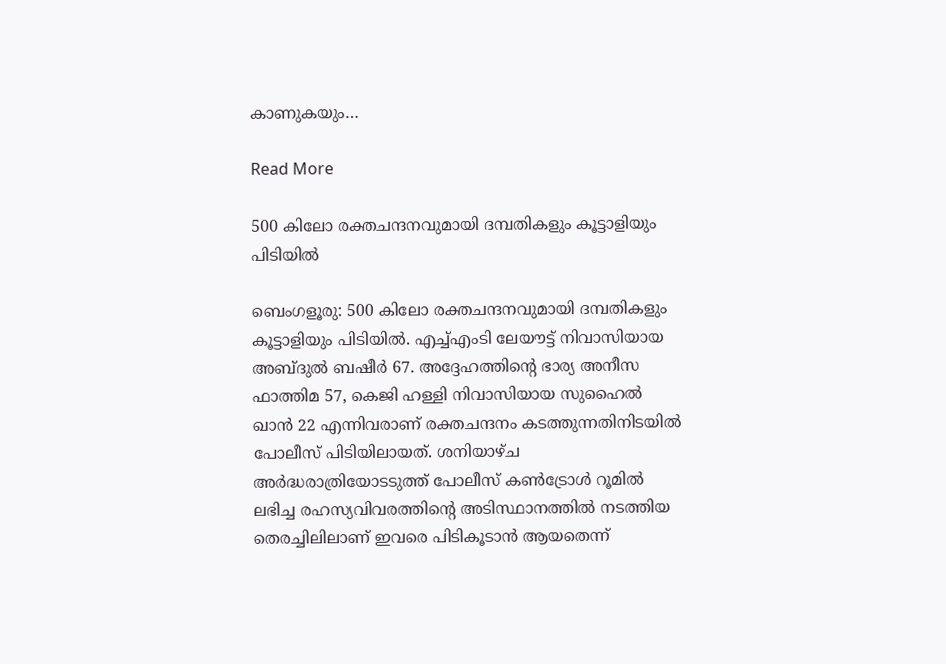കാണുകയും…

Read More

500 കിലോ രക്തചന്ദനവുമായി ദമ്പതികളും കൂട്ടാളിയും പിടിയിൽ

ബെംഗളൂരു: 500 കിലോ രക്തചന്ദനവുമായി ദമ്പതികളും കൂട്ടാളിയും പിടിയിൽ. എച്ച്എംടി ലേയൗട്ട് നിവാസിയായ അബ്ദുൽ ബഷീർ 67. അദ്ദേഹത്തിന്റെ ഭാര്യ അനീസ ഫാത്തിമ 57, കെജി ഹള്ളി നിവാസിയായ സുഹൈൽ ഖാൻ 22 എന്നിവരാണ് രക്തചന്ദനം കടത്തുന്നതിനിടയിൽ പോലീസ് പിടിയിലായത്. ശനിയാഴ്ച അർദ്ധരാത്രിയോടടുത്ത് പോലീസ് കൺട്രോൾ റൂമിൽ ലഭിച്ച രഹസ്യവിവരത്തിൻ്റെ അടിസ്ഥാനത്തിൽ നടത്തിയ തെരച്ചിലിലാണ് ഇവരെ പിടികൂടാൻ ആയതെന്ന്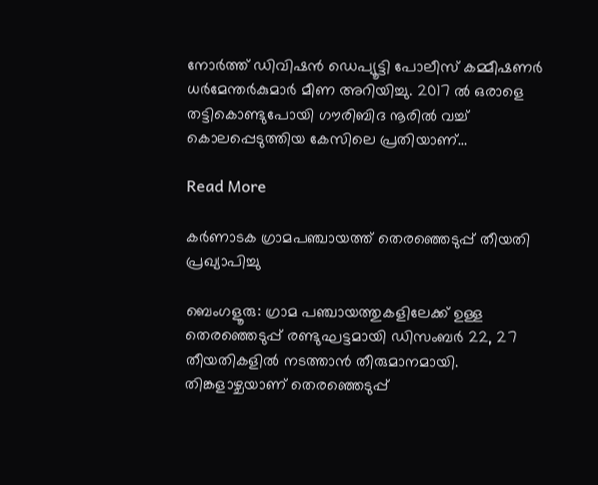നോർത്ത് ഡിവിഷൻ ഡെപ്യൂട്ടി പോലീസ് കമ്മീഷണർ ധർമേന്തർകുമാർ മീണ അറിയിച്ചു. 2017 ൽ ഒരാളെ തട്ടികൊണ്ടുപോയി ഗൗരിബിദ നൂരിൽ വച്ച് കൊലപ്പെടുത്തിയ കേസിലെ പ്രതിയാണ്…

Read More

കർണാടക ഗ്രാമപഞ്ചായത്ത് തെരഞ്ഞെടുപ്പ് തീയതി പ്രഖ്യാപിച്ചു

ബെംഗളൂരു: ഗ്രാമ പഞ്ചായത്തുകളിലേക്ക് ഉള്ള തെരഞ്ഞെടുപ്പ് രണ്ടുഘട്ടമായി ഡിസംബർ 22, 27 തീയതികളിൽ നടത്താൻ തീരുമാനമായി. തിങ്കളാഴ്ചയാണ് തെരഞ്ഞെടുപ്പ്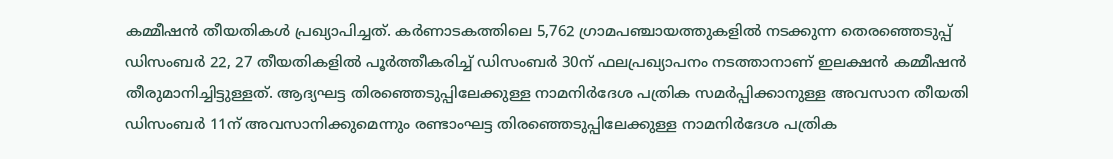കമ്മീഷൻ തീയതികൾ പ്രഖ്യാപിച്ചത്. കർണാടകത്തിലെ 5,762 ഗ്രാമപഞ്ചായത്തുകളിൽ നടക്കുന്ന തെരഞ്ഞെടുപ്പ് ഡിസംബർ 22, 27 തീയതികളിൽ പൂർത്തീകരിച്ച് ഡിസംബർ 30ന് ഫലപ്രഖ്യാപനം നടത്താനാണ് ഇലക്ഷൻ കമ്മീഷൻ തീരുമാനിച്ചിട്ടുള്ളത്. ആദ്യഘട്ട തിരഞ്ഞെടുപ്പിലേക്കുള്ള നാമനിർദേശ പത്രിക സമർപ്പിക്കാനുള്ള അവസാന തീയതി ഡിസംബർ 11ന് അവസാനിക്കുമെന്നും രണ്ടാംഘട്ട തിരഞ്ഞെടുപ്പിലേക്കുള്ള നാമനിർദേശ പത്രിക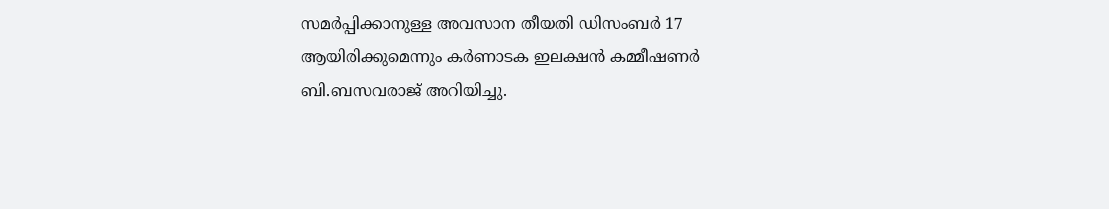സമർപ്പിക്കാനുള്ള അവസാന തീയതി ഡിസംബർ 17 ആയിരിക്കുമെന്നും കർണാടക ഇലക്ഷൻ കമ്മീഷണർ ബി.ബസവരാജ് അറിയിച്ചു.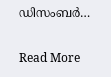ഡിസംബർ…

Read More